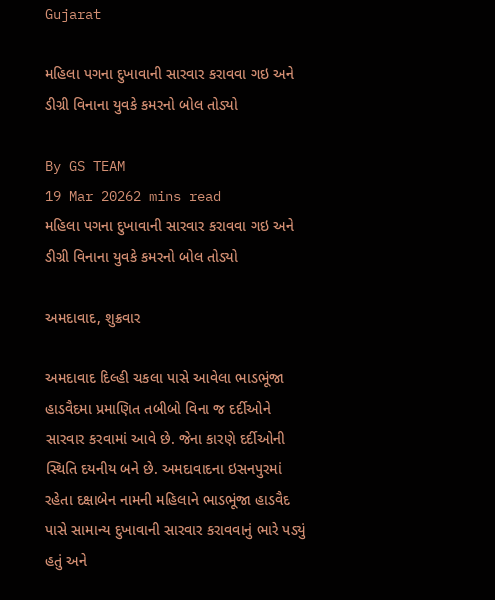Gujarat

મહિલા પગના દુખાવાની સારવાર કરાવવા ગઇ અને ડીગ્રી વિનાના યુવકે કમરનો બોલ તોડ્યો

By GS TEAM
19 Mar 20262 mins read
મહિલા પગના દુખાવાની સારવાર કરાવવા ગઇ અને ડીગ્રી વિનાના યુવકે કમરનો બોલ તોડ્યો

અમદાવાદ, શુક્રવાર

અમદાવાદ દિલ્હી ચકલા પાસે આવેલા ભાડભૂંજા હાડવૈદમા પ્રમાણિત તબીબો વિના જ દર્દીઓને સારવાર કરવામાં આવે છે. જેના કારણે દર્દીઓની સ્થિતિ દયનીય બને છે. અમદાવાદના ઇસનપુરમાં રહેતા દક્ષાબેન નામની મહિલાને ભાડભૂંજા હાડવૈદ પાસે સામાન્ય દુખાવાની સારવાર કરાવવાનું ભારે પડ્યું હતું અને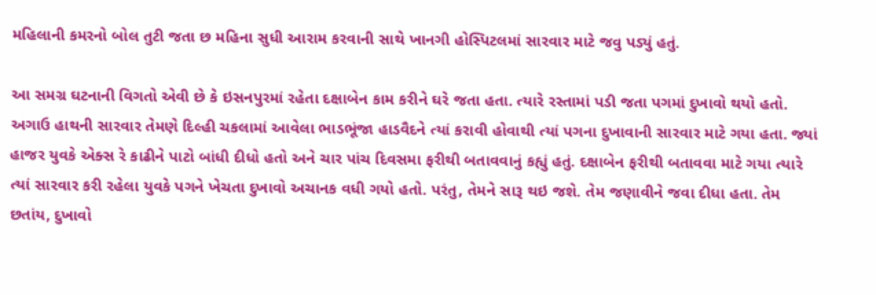મહિલાની કમરનો બોલ તુટી જતા છ મહિના સુધી આરામ કરવાની સાથે ખાનગી હોસ્પિટલમાં સારવાર માટે જવુ પડ્યું હતું.

આ સમગ્ર ઘટનાની વિગતો એવી છે કે ઇસનપુરમાં રહેતા દક્ષાબેન કામ કરીને ઘરે જતા હતા. ત્યારે રસ્તામાં પડી જતા પગમાં દુખાવો થયો હતો.  અગાઉ હાથની સારવાર તેમણે દિલ્હી ચકલામાં આવેલા ભાડભૂંજા હાડવૈદને ત્યાં કરાવી હોવાથી ત્યાં પગના દુખાવાની સારવાર માટે ગયા હતા. જ્યાં હાજર યુવકે એક્સ રે કાઢીને પાટો બાંધી દીધો હતો અને ચાર પાંચ દિવસમા ફરીથી બતાવવાનું કહ્યું હતું. દક્ષાબેન ફરીથી બતાવવા માટે ગયા ત્યારે ત્યાં સારવાર કરી રહેલા યુવકે પગને ખેચતા દુખાવો અચાનક વધી ગયો હતો. પરંતુ, તેમને સારૂ થઇ જશે. તેમ જણાવીને જવા દીધા હતા. તેમ છતાંય, દુખાવો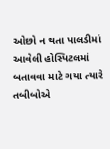ઓછો ન થતા પાલડીમાં આવેલી હોસ્પિટલમાં બતાવવા માટે ગયા ત્યારે તબીબોએ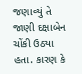જણાવ્યું તે જાણી દક્ષાબેન ચોંકી ઉઠ્યા હતા. કારણ કે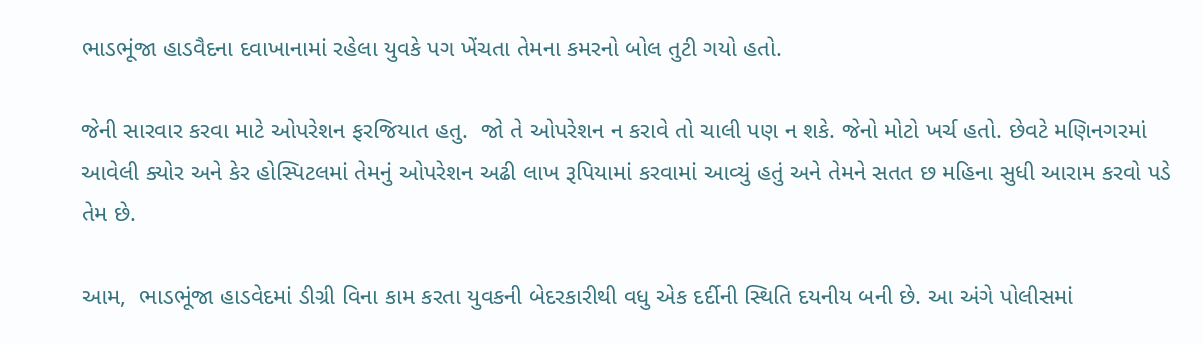ભાડભૂંજા હાડવૈદના દવાખાનામાં રહેલા યુવકે પગ ખેંચતા તેમના કમરનો બોલ તુટી ગયો હતો.

જેની સારવાર કરવા માટે ઓપરેશન ફરજિયાત હતુ.  જો તે ઓપરેશન ન કરાવે તો ચાલી પણ ન શકે. જેનો મોટો ખર્ચ હતો. છેવટે મણિનગરમાં આવેલી ક્યોર અને કેર હોસ્પિટલમાં તેમનું ઓપરેશન અઢી લાખ રૂપિયામાં કરવામાં આવ્યું હતું અને તેમને સતત છ મહિના સુધી આરામ કરવો પડે તેમ છે.

આમ,  ભાડભૂંજા હાડવેદમાં ડીગ્રી વિના કામ કરતા યુવકની બેદરકારીથી વધુ એક દર્દીની સ્થિતિ દયનીય બની છે. આ અંગે પોલીસમાં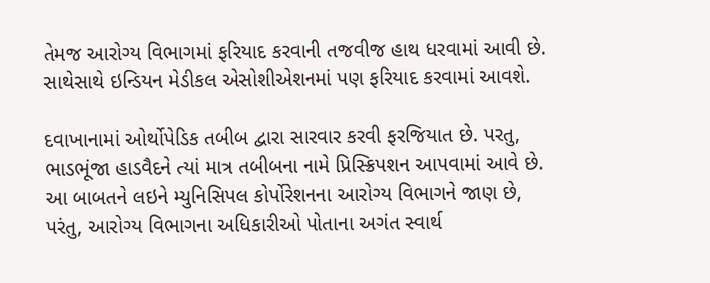તેમજ આરોગ્ય વિભાગમાં ફરિયાદ કરવાની તજવીજ હાથ ધરવામાં આવી છે. સાથેસાથે ઇન્ડિયન મેડીકલ એસોશીએશનમાં પણ ફરિયાદ કરવામાં આવશે.

દવાખાનામાં ઓર્થોપેડિક તબીબ દ્વારા સારવાર કરવી ફરજિયાત છે. પરતુ, ભાડભૂંજા હાડવૈદને ત્યાં માત્ર તબીબના નામે પ્રિસ્ક્રિપશન આપવામાં આવે છે. આ બાબતને લઇને મ્યુનિસિપલ કોર્પોરેશનના આરોગ્ય વિભાગને જાણ છે, પરંતુ, આરોગ્ય વિભાગના અધિકારીઓ પોતાના અગંત સ્વાર્થ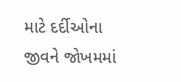માટે દર્દીઓના જીવને જોખમમાં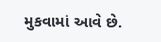મુકવામાં આવે છે.